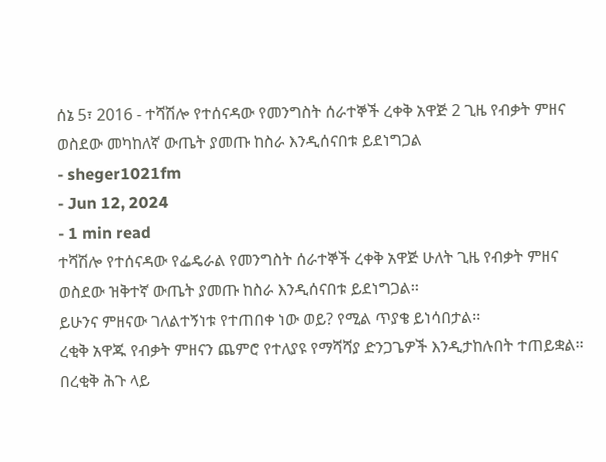ሰኔ 5፣ 2016 - ተሻሽሎ የተሰናዳው የመንግስት ሰራተኞች ረቀቅ አዋጅ 2 ጊዜ የብቃት ምዘና ወስደው መካከለኛ ውጤት ያመጡ ከስራ እንዲሰናበቱ ይደነግጋል
- sheger1021fm
- Jun 12, 2024
- 1 min read
ተሻሽሎ የተሰናዳው የፌዴራል የመንግስት ሰራተኞች ረቀቅ አዋጅ ሁለት ጊዜ የብቃት ምዘና ወስደው ዝቅተኛ ውጤት ያመጡ ከስራ እንዲሰናበቱ ይደነግጋል፡፡
ይሁንና ምዘናው ገለልተኝነቱ የተጠበቀ ነው ወይ? የሚል ጥያቄ ይነሳበታል፡፡
ረቂቅ አዋጁ የብቃት ምዘናን ጨምሮ የተለያዩ የማሻሻያ ድንጋጌዎች እንዲታከሉበት ተጠይቋል፡፡
በረቂቅ ሕጉ ላይ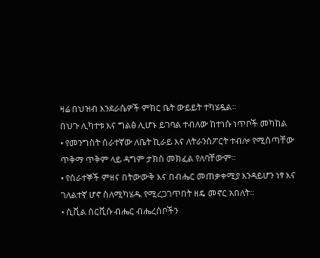ዛሬ በህዝብ እንደራሴዎች ምክር ቤት ውይይት ተካሄዷል፡፡
በህጉ ሊካተቱ እና ግልፅ ሊሆኑ ይገባል ተብለው ከተነሱ ነጥቦች መካከል
• የመንግስት ሰራተኛው ለቤት ኪራይ እና ለትራንስፖርት ተብሎ የሚሰጣቸው ጥቅማ ጥቅም ላይ ዳግም ታክስ መክፈል የለባቸውም፡፡
• የሰራተኞች ምዘና በትውውቅ እና በብሔር መጠቃቀሚያ እንዳይሆን ነፃ እና ገለልተኛ ሆኖ ስለሚካሄዱ የሚረጋገጥበት ዘዴ መኖር አበለት፡፡
• ሲቪል ሰርቪሱ ብሔር ብሔረሰቦችን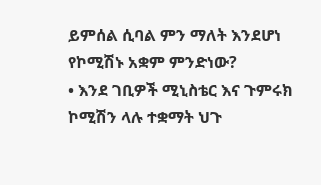ይምሰል ሲባል ምን ማለት እንደሆነ የኮሚሽኑ አቋም ምንድነው?
• እንደ ገቢዎች ሚኒስቴር እና ጉምሩክ ኮሚሽን ላሉ ተቋማት ህጉ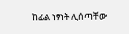ከፊል ነፃነት ሊሰጣቸው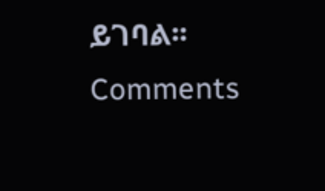ይገባል፡፡
Comments